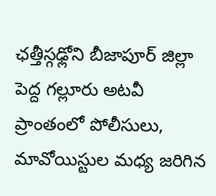ఛత్తీస్గఢ్లోని బీజాపూర్ జిల్లా పెద్ద గల్లూరు అటవీ ప్రాంతంలో పోలీసులు, మావోయిస్టుల మధ్య జరిగిన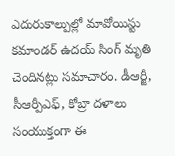ఎదురుకాల్పుల్లో మావోయిస్టు కమాండర్ ఉదయ్ సింగ్ మృతి చెందినట్లు సమాచారం. డీఆర్జీ, సీఆర్పీఎఫ్, కోబ్రా దళాలు సంయుక్తంగా ఈ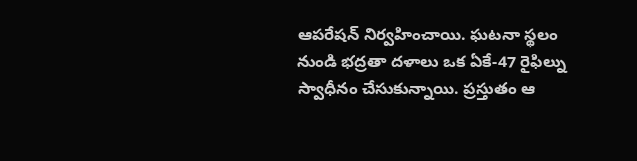ఆపరేషన్ నిర్వహించాయి. ఘటనా స్థలం నుండి భద్రతా దళాలు ఒక ఏకే-47 రైఫిల్ను స్వాధీనం చేసుకున్నాయి. ప్రస్తుతం ఆ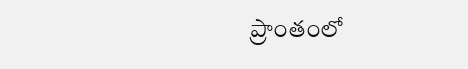ప్రాంతంలో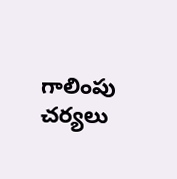గాలింపు చర్యలు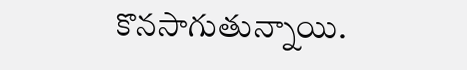కొనసాగుతున్నాయి.